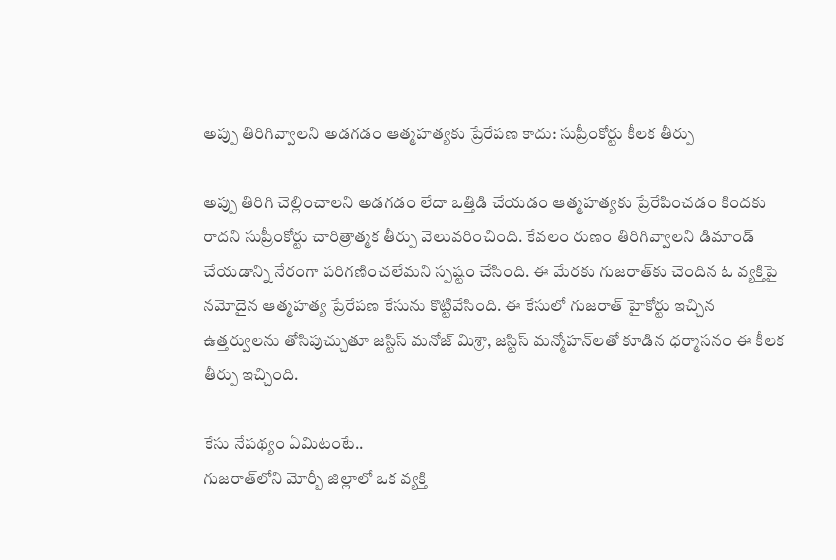అప్పు తిరిగివ్వాలని అడగడం ఆత్మహత్యకు ప్రేరేపణ కాదు: సుప్రీంకోర్టు కీలక తీర్పు

అప్పు తిరిగి చెల్లించాలని అడగడం లేదా ఒత్తిడి చేయడం ఆత్మహత్యకు ప్రేరేపించడం కిందకు రాదని సుప్రీంకోర్టు చారిత్రాత్మక తీర్పు వెలువరించింది. కేవలం రుణం తిరిగివ్వాలని డిమాండ్ చేయడాన్ని నేరంగా పరిగణించలేమని స్పష్టం చేసింది. ఈ మేరకు గుజరాత్‌కు చెందిన ఓ వ్యక్తిపై నమోదైన ఆత్మహత్య ప్రేరేపణ కేసును కొట్టివేసింది. ఈ కేసులో గుజరాత్ హైకోర్టు ఇచ్చిన ఉత్తర్వులను తోసిపుచ్చుతూ జస్టిస్ మనోజ్ మిశ్రా, జస్టిస్ మన్మోహన్‌లతో కూడిన ధర్మాసనం ఈ కీలక తీర్పు ఇచ్చింది.

కేసు నేపథ్యం ఏమిటంటే..
గుజరాత్‌లోని మోర్బీ జిల్లాలో ఒక వ్యక్తి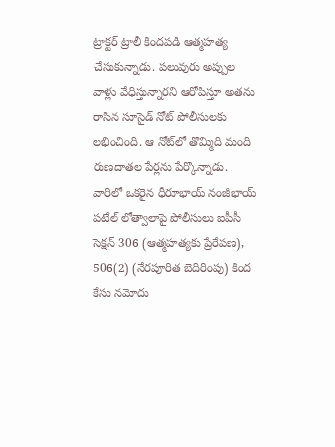ట్రాక్టర్ ట్రాలీ కిందపడి ఆత్మహత్య చేసుకున్నాడు. పలువురు అప్పుల వాళ్లు వేధిస్తున్నారని ఆరోపిస్తూ అతను రాసిన సూసైడ్ నోట్ పోలీసులకు లభించింది. ఆ నోట్‌లో తొమ్మిది మంది రుణదాతల పేర్లను పేర్కొన్నాడు. వారిలో ఒకరైన ధీరూభాయ్ నంజీభాయ్ పటేల్ లోత్వాలాపై పోలీసులు ఐపీసీ సెక్షన్ 306 (ఆత్మహత్యకు ప్రేరేపణ), 506(2) (నేరపూరిత బెదిరింపు) కింద కేసు నమోదు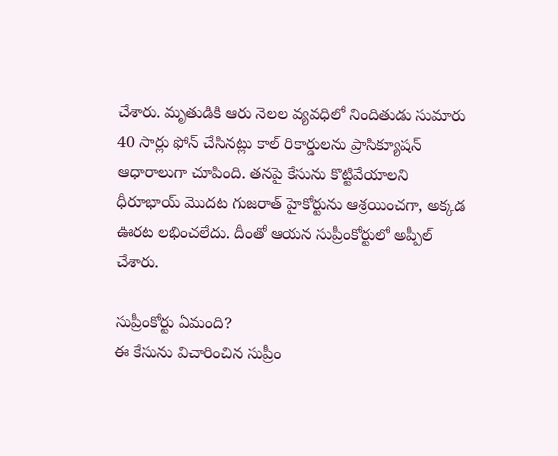చేశారు. మృతుడికి ఆరు నెలల వ్యవధిలో నిందితుడు సుమారు 40 సార్లు ఫోన్ చేసినట్లు కాల్ రికార్డులను ప్రాసిక్యూషన్ ఆధారాలుగా చూపింది. తనపై కేసును కొట్టివేయాలని ధీరూభాయ్ మొదట గుజరాత్ హైకోర్టును ఆశ్రయించగా, అక్కడ ఊరట లభించలేదు. దీంతో ఆయన సుప్రీంకోర్టులో అప్పీల్ చేశారు.

సుప్రీంకోర్టు ఏమంది?
ఈ కేసును విచారించిన సుప్రీం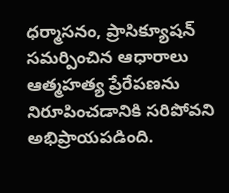ధర్మాసనం, ప్రాసిక్యూషన్ సమర్పించిన ఆధారాలు ఆత్మహత్య ప్రేరేపణను నిరూపించడానికి సరిపోవని అభిప్రాయపడింది.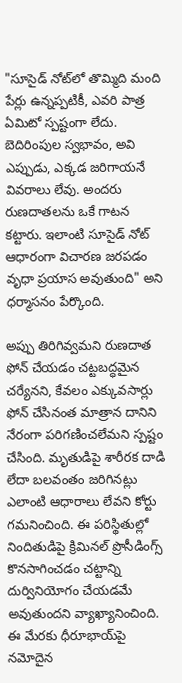"సూసైడ్ నోట్‌లో తొమ్మిది మంది పేర్లు ఉన్నప్పటికీ, ఎవరి పాత్ర ఏమిటో స్పష్టంగా లేదు. బెదిరింపుల స్వభావం, అవి ఎప్పుడు, ఎక్కడ జరిగాయనే వివరాలు లేవు. అందరు రుణదాతలను ఒకే గాటన కట్టారు. ఇలాంటి సూసైడ్ నోట్ ఆధారంగా విచారణ జరపడం వృధా ప్రయాస అవుతుంది" అని ధర్మాసనం పేర్కొంది.

అప్పు తిరిగివ్వమని రుణదాత ఫోన్ చేయడం చట్టబద్ధమైన చర్యేనని, కేవలం ఎక్కువసార్లు ఫోన్ చేసినంత మాత్రాన దానిని నేరంగా పరిగణించలేమని స్పష్టం చేసింది. మృతుడిపై శారీరక దాడి లేదా బలవంతం జరిగినట్లు ఎలాంటి ఆధారాలు లేవని కోర్టు గమనించింది. ఈ పరిస్థితుల్లో నిందితుడిపై క్రిమినల్ ప్రొసీడింగ్స్ కొనసాగించడం చట్టాన్ని దుర్వినియోగం చేయడమే అవుతుందని వ్యాఖ్యానించింది. ఈ మేరకు ధీరూభాయ్‌పై నమోదైన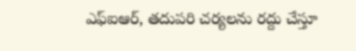ఎఫ్‌ఐఆర్, తదుపరి చర్యలను రద్దు చేస్తూ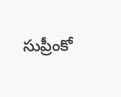సుప్రీంకో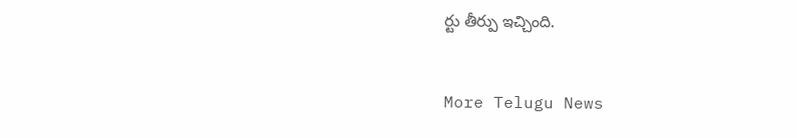ర్టు తీర్పు ఇచ్చింది.


More Telugu News